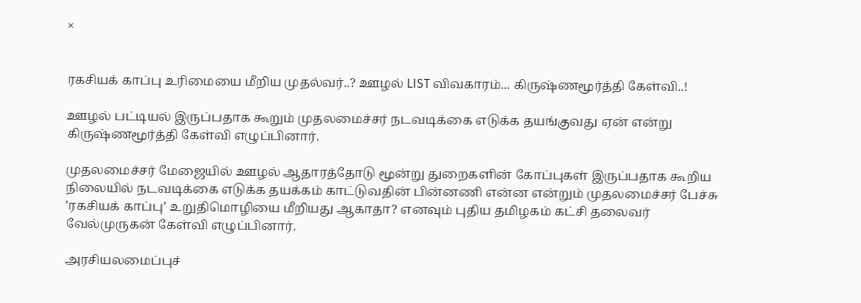×


ரகசியக் காப்பு உரிமையை மீறிய முதல்வர்..? ஊழல் LIST விவகாரம்... கிருஷ்ணமூர்த்தி கேள்வி..!

ஊழல் பட்டியல் இருப்பதாக கூறும் முதலமைச்சர் நடவடிக்கை எடுக்க தயங்குவது ஏன் என்று கிருஷ்ணமூர்த்தி கேள்வி எழுப்பினார்.

முதலமைச்சர் மேஜையில் ஊழல் ஆதாரத்தோடு மூன்று துறைகளின் கோப்புகள் இருப்பதாக கூறிய நிலையில் நடவடிக்கை எடுக்க தயக்கம் காட்டுவதின் பின்னணி என்ன என்றும் முதலமைச்சர் பேச்சு ’ரகசியக் காப்பு’ உறுதிமொழியை மீறியது ஆகாதா? எனவும் புதிய தமிழகம் கட்சி தலைவர் வேல்முருகன் கேள்வி எழுப்பினார்.

அரசியலமைப்புச்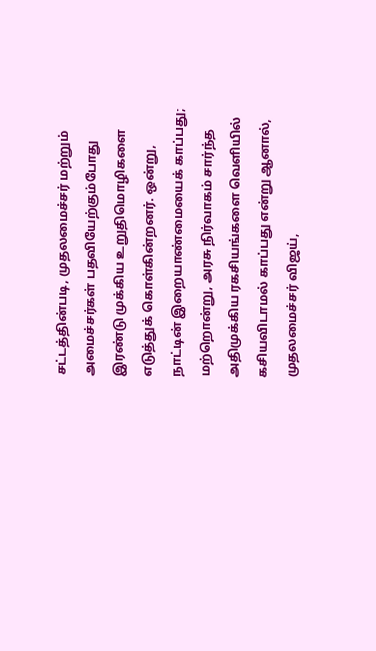சட்டத்தின்படி, முதலமைச்சர் மற்றும் அமைச்சர்கள் பதவியேற்கும்போது இரண்டு முக்கிய உறுதிமொழிகளை எடுத்துக் கொள்கின்றனர். ஒன்று, நாட்டின் இறையாண்மையைக் காப்பது; மற்றொன்று, அரசு நிர்வாகம் சார்ந்த அதிமுக்கிய ரகசியங்களை வெளியில் கசியவிடாமல் காப்பது என்று ஆனால், முதலமைச்சர் விஜய்,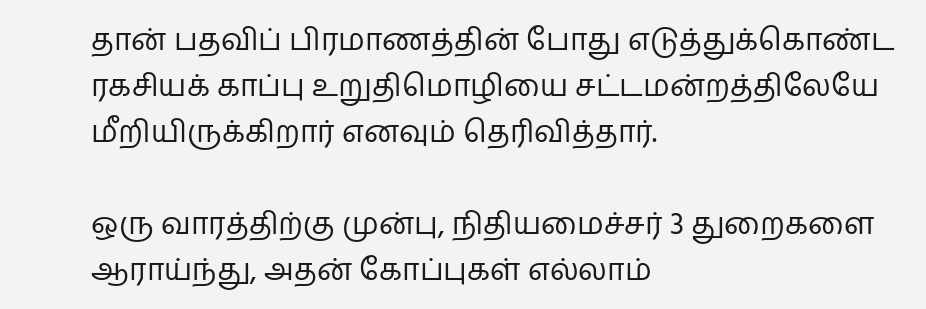தான் பதவிப் பிரமாணத்தின் போது எடுத்துக்கொண்ட ரகசியக் காப்பு உறுதிமொழியை சட்டமன்றத்திலேயே மீறியிருக்கிறார் எனவும் தெரிவித்தார்.

ஒரு வாரத்திற்கு முன்பு, நிதியமைச்சர் 3 துறைகளை ஆராய்ந்து, அதன் கோப்புகள் எல்லாம்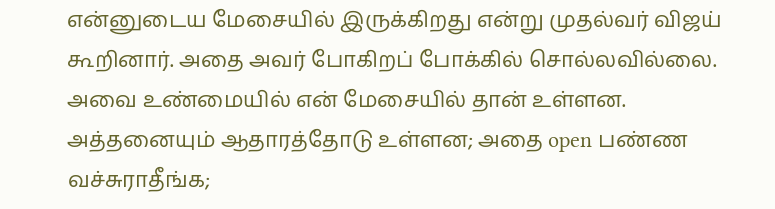என்னுடைய மேசையில் இருக்கிறது என்று முதல்வர் விஜய் கூறினார். அதை அவர் போகிறப் போக்கில் சொல்லவில்லை. அவை உண்மையில் என் மேசையில் தான் உள்ளன. அத்தனையும் ஆதாரத்தோடு உள்ளன; அதை open பண்ண வச்சுராதீங்க;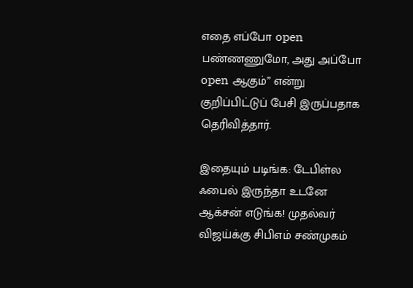எதை எப்போ open பண்ணணுமோ, அது அப்போ open ஆகும்” என்று குறிப்பிட்டுப் பேசி இருப்பதாக தெரிவித்தார்.

இதையும் படிங்க: டேபிள்ல ஃபைல் இருந்தா உடனே ஆக்சன் எடுங்க! முதல்வர் விஜய்க்கு சிபிஎம் சண்முகம்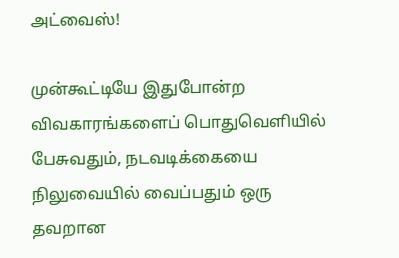அட்வைஸ்!

முன்கூட்டியே இதுபோன்ற விவகாரங்களைப் பொதுவெளியில் பேசுவதும், நடவடிக்கையை நிலுவையில் வைப்பதும் ஒரு தவறான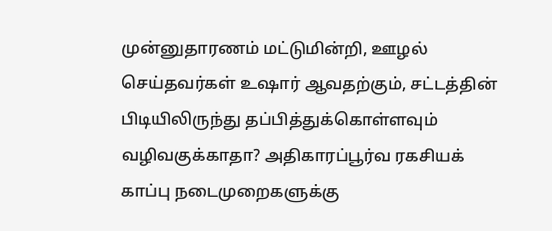முன்னுதாரணம் மட்டுமின்றி, ஊழல் செய்தவர்கள் உஷார் ஆவதற்கும், சட்டத்தின் பிடியிலிருந்து தப்பித்துக்கொள்ளவும் வழிவகுக்காதா? அதிகாரப்பூர்வ ரகசியக் காப்பு நடைமுறைகளுக்கு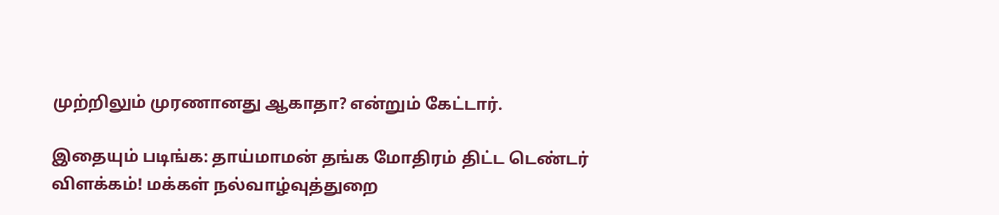முற்றிலும் முரணானது ஆகாதா? என்றும் கேட்டார்.

இதையும் படிங்க: தாய்மாமன் தங்க மோதிரம் திட்ட டெண்டர் விளக்கம்! மக்கள் நல்வாழ்வுத்துறை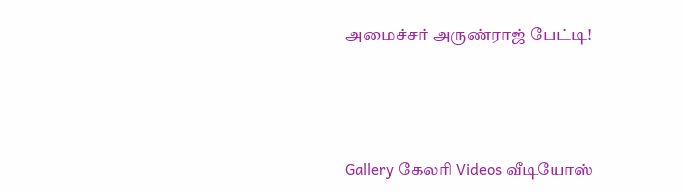அமைச்சர் அருண்ராஜ் பேட்டி!




Gallery கேலரி Videos வீடியோஸ்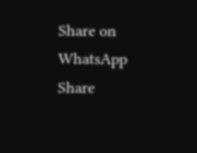Share on WhatsApp Share